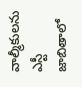వాల్మీకులను ఎస్టీ జాబితాలో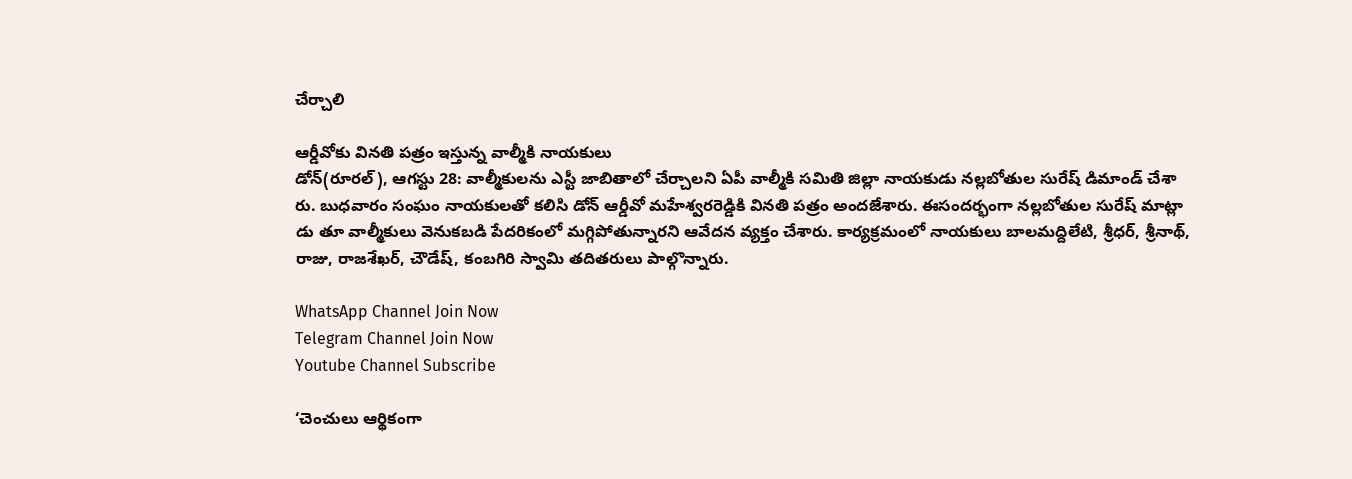చేర్చాలి

ఆర్డీవోకు వినతి పత్రం ఇస్తున్న వాల్మీకి నాయకులు
డోన్(రూరల్), ఆగస్టు 28: వాల్మీకులను ఎస్టీ జాబితాలో చేర్చాలని ఏపీ వాల్మీకి సమితి జిల్లా నాయకుడు నల్లబోతుల సురేష్ డిమాండ్ చేశా రు. బుధవారం సంఘం నాయకులతో కలిసి డోన్ ఆర్డీవో మహేశ్వరరెడ్డికి వినతి పత్రం అందజేశారు. ఈసందర్భంగా నల్లబోతుల సురేష్ మాట్లా డు తూ వాల్మీకులు వెనుకబడి పేదరికంలో మగ్గిపోతున్నారని ఆవేదన వ్యక్తం చేశారు. కార్యక్రమంలో నాయకులు బాలమద్దిలేటి, శ్రీధర్, శ్రీనాథ్, రాజు, రాజశేఖర్, చౌడేష్, కంబగిరి స్వామి తదితరులు పాల్గొన్నారు.

WhatsApp Channel Join Now
Telegram Channel Join Now
Youtube Channel Subscribe

‘చెంచులు ఆర్థికంగా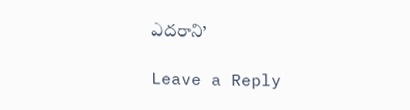ఎదరాని’

Leave a Reply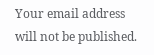Your email address will not be published.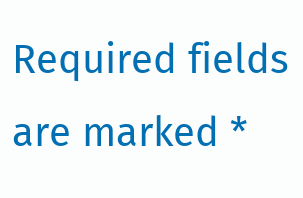Required fields are marked *